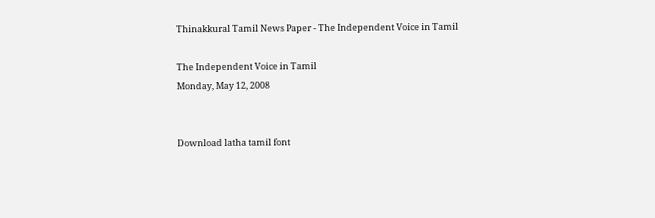Thinakkural Tamil News Paper - The Independent Voice in Tamil

The Independent Voice in Tamil
Monday, May 12, 2008


Download latha tamil font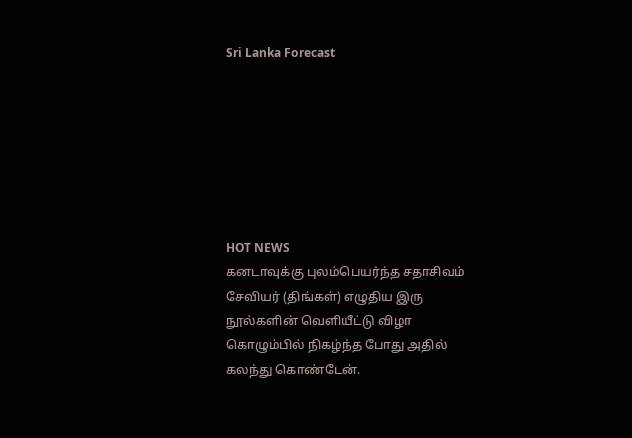Sri Lanka Forecast







HOT NEWS
கனடாவுக்கு புலம்பெயர்ந்த சதாசிவம் சேவியர் (திங்கள்) எழுதிய இரு நூல்களின் வெளியீட்டு விழா கொழும்பில் நிகழ்ந்த போது அதில் கலந்து கொண்டேன்.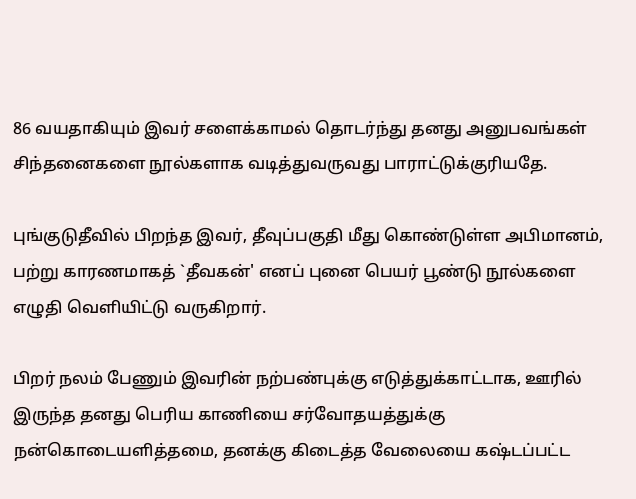86 வயதாகியும் இவர் சளைக்காமல் தொடர்ந்து தனது அனுபவங்கள் சிந்தனைகளை நூல்களாக வடித்துவருவது பாராட்டுக்குரியதே.

புங்குடுதீவில் பிறந்த இவர், தீவுப்பகுதி மீது கொண்டுள்ள அபிமானம், பற்று காரணமாகத் `தீவகன்' எனப் புனை பெயர் பூண்டு நூல்களை எழுதி வெளியிட்டு வருகிறார்.

பிறர் நலம் பேணும் இவரின் நற்பண்புக்கு எடுத்துக்காட்டாக, ஊரில் இருந்த தனது பெரிய காணியை சர்வோதயத்துக்கு நன்கொடையளித்தமை, தனக்கு கிடைத்த வேலையை கஷ்டப்பட்ட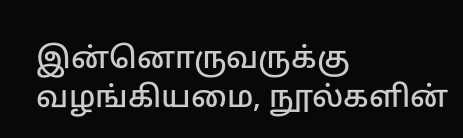இன்னொருவருக்கு வழங்கியமை, நூல்களின்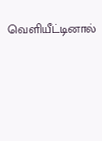வெளியீட்டினால்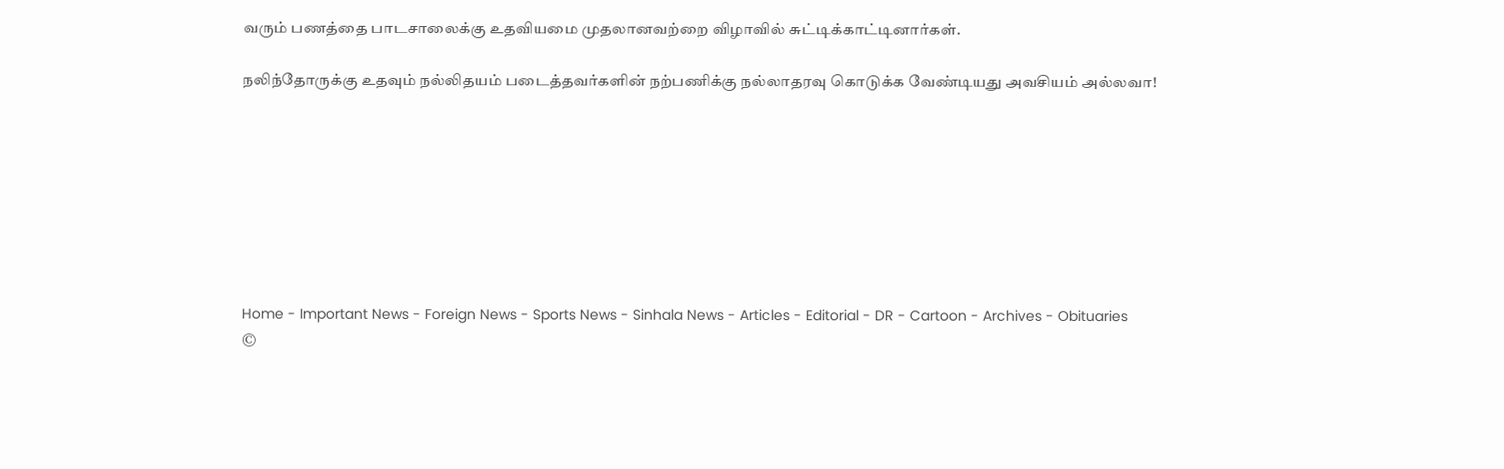வரும் பணத்தை பாடசாலைக்கு உதவியமை முதலானவற்றை விழாவில் சுட்டிக்காட்டினார்கள்.

நலிந்தோருக்கு உதவும் நல்லிதயம் படைத்தவர்களின் நற்பணிக்கு நல்லாதரவு கொடுக்க வேண்டியது அவசியம் அல்லவா!








Home - Important News - Foreign News - Sports News - Sinhala News - Articles - Editorial - DR - Cartoon - Archives - Obituaries
©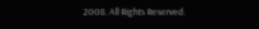2008. All Rights Reserved.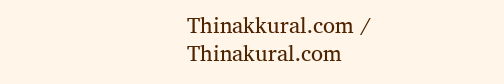Thinakkural.com / Thinakural.com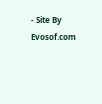- Site By Evosof.com